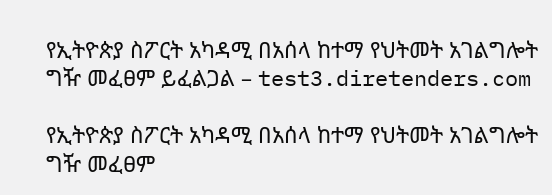የኢትዮጵያ ስፖርት አካዳሚ በአሰላ ከተማ የህትመት አገልግሎት ግዥ መፈፀም ይፈልጋል – test3.diretenders.com

የኢትዮጵያ ስፖርት አካዳሚ በአሰላ ከተማ የህትመት አገልግሎት ግዥ መፈፀም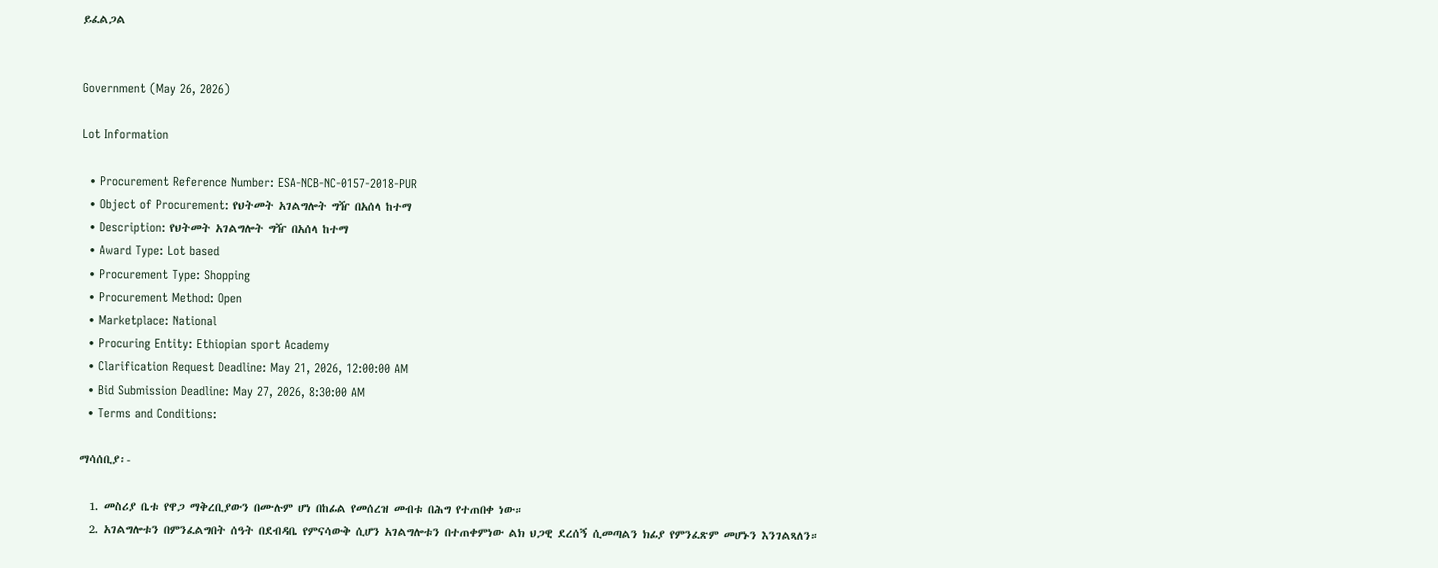ይፈልጋል


Government (May 26, 2026)

Lot Information

  • Procurement Reference Number: ESA-NCB-NC-0157-2018-PUR
  • Object of Procurement: የህትመት አገልግሎት ግዥ በአሰላ ከተማ
  • Description: የህትመት አገልግሎት ግዥ በአሰላ ከተማ
  • Award Type: Lot based
  • Procurement Type: Shopping
  • Procurement Method: Open
  • Marketplace: National
  • Procuring Entity: Ethiopian sport Academy
  • Clarification Request Deadline: May 21, 2026, 12:00:00 AM
  • Bid Submission Deadline: May 27, 2026, 8:30:00 AM
  • Terms and Conditions:

ማሳሰቢያ፡-

  1. መስሪያ ቤቱ የዋጋ ማቅረቢያውን በሙሉም ሆነ በከፊል የመሰረዝ መብቱ በሕግ የተጠበቀ ነው።
  2. አገልግሎቱን በምንፈልግበት ሰዓት በደብዳቤ የምናሳውቅ ሲሆን አገልግሎቱን በተጠቀምነው ልክ ህጋዊ ደረሰኝ ሲመጣልን ክፊያ የምንፈጽም መሆኑን እንገልጻለን።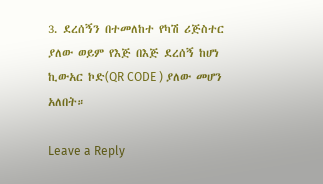3. ደረሰኝን በተመለከተ የካሽ ሪጅስተር ያለው ወይም የእጅ በእጅ ደረሰኝ ከሆነ ኪውአር ኮድ(QR CODE ) ያለው መሆን አለበት።

Leave a Reply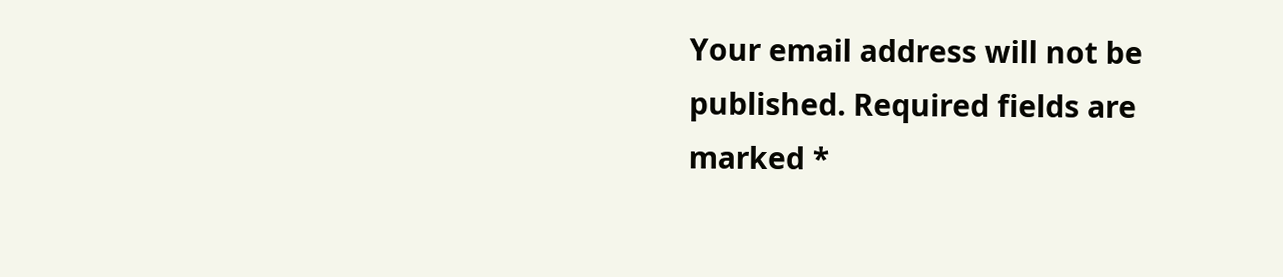Your email address will not be published. Required fields are marked *